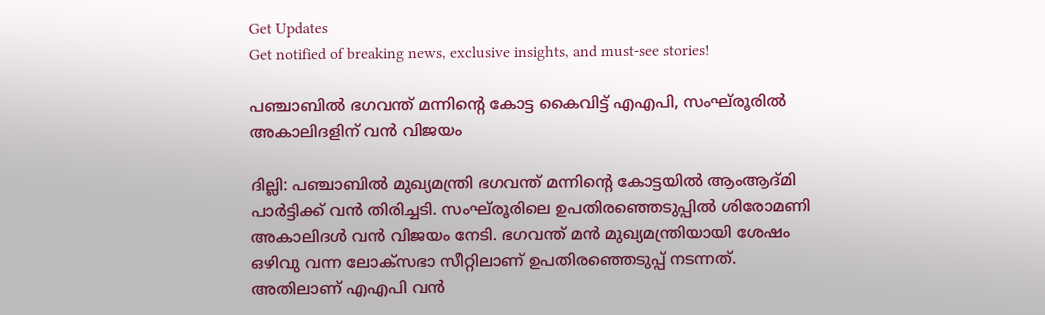Get Updates
Get notified of breaking news, exclusive insights, and must-see stories!

പഞ്ചാബില്‍ ഭഗവന്ത് മന്നിന്റെ കോട്ട കൈവിട്ട് എഎപി, സംഘ്‌രൂരില്‍ അകാലിദളിന് വന്‍ വിജയം

ദില്ലി: പഞ്ചാബില്‍ മുഖ്യമന്ത്രി ഭഗവന്ത് മന്നിന്റെ കോട്ടയില്‍ ആംആദ്മി പാര്‍ട്ടിക്ക് വന്‍ തിരിച്ചടി. സംഘ്‌രൂരിലെ ഉപതിരഞ്ഞെടുപ്പില്‍ ശിരോമണി അകാലിദള്‍ വന്‍ വിജയം നേടി. ഭഗവന്ത് മന്‍ മുഖ്യമന്ത്രിയായി ശേഷം ഒഴിവു വന്ന ലോക്‌സഭാ സീറ്റിലാണ് ഉപതിരഞ്ഞെടുപ്പ് നടന്നത്. അതിലാണ് എഎപി വന്‍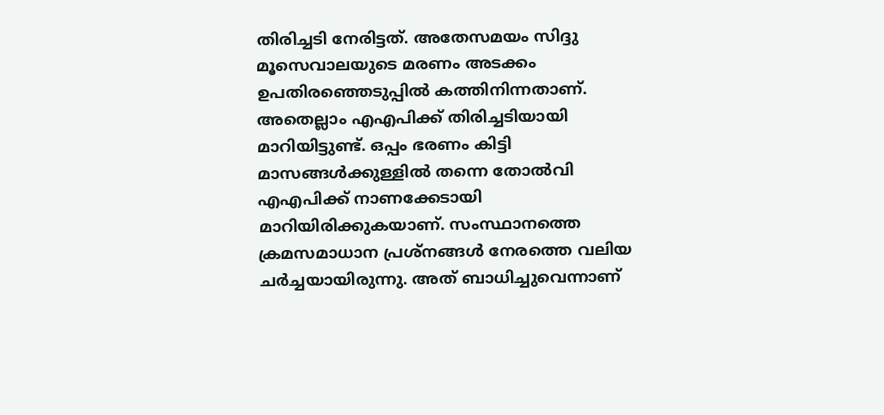തിരിച്ചടി നേരിട്ടത്. അതേസമയം സിദ്ദു മൂസെവാലയുടെ മരണം അടക്കം ഉപതിരഞ്ഞെടുപ്പില്‍ കത്തിനിന്നതാണ്. അതെല്ലാം എഎപിക്ക് തിരിച്ചടിയായി മാറിയിട്ടുണ്ട്. ഒപ്പം ഭരണം കിട്ടി മാസങ്ങള്‍ക്കുള്ളില്‍ തന്നെ തോല്‍വി എഎപിക്ക് നാണക്കേടായി മാറിയിരിക്കുകയാണ്. സംസ്ഥാനത്തെ ക്രമസമാധാന പ്രശ്‌നങ്ങള്‍ നേരത്തെ വലിയ ചര്‍ച്ചയായിരുന്നു. അത് ബാധിച്ചുവെന്നാണ്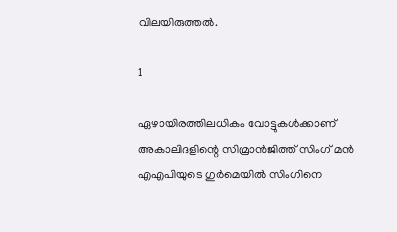വിലയിരുത്തല്‍.

1

ഏഴായിരത്തിലധികം വോട്ടുകള്‍ക്കാണ് അകാലിദളിന്റെ സിമ്രാന്‍ജിത്ത് സിംഗ് മന്‍ എഎപിയുടെ ഗുര്‍മെയില്‍ സിംഗിനെ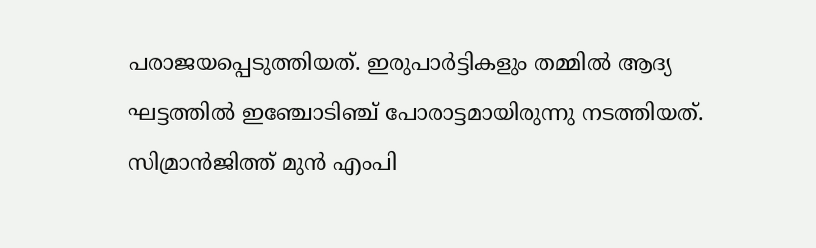പരാജയപ്പെടുത്തിയത്. ഇരുപാര്‍ട്ടികളും തമ്മില്‍ ആദ്യ ഘട്ടത്തില്‍ ഇഞ്ചോടിഞ്ച് പോരാട്ടമായിരുന്നു നടത്തിയത്. സിമ്രാന്‍ജിത്ത് മുന്‍ എംപി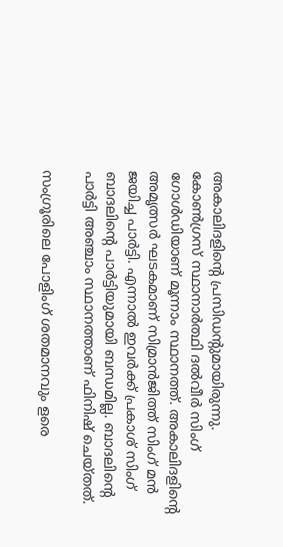അകാലിദളിന്റെ പ്രസിഡന്റുമായിരുന്നു. കോണ്‍ഗ്രസ് സ്ഥാനാര്‍ത്ഥി ദല്‍വീര്‍ സിംഗ് ഗോള്‍ഡിയാണ് മൂന്നാം സ്ഥാനത്ത്. അകാലിദളിന്റെ അമൃത്സര്‍ ഘടകമാണ് സിമ്രാന്‍ജിത്ത് സിംഗ് മന്‍ ജയിച്ച പാര്‍ട്ടി. എന്നാല്‍ ഇവര്‍ക്ക് പ്രകാശ് സിംഗ് ബാദലിന്റെ പാര്‍ട്ടിയുമായി ബന്ധമില്ല. ബാദലിന്റെ പാര്‍ട്ടി അഞ്ചാം സ്ഥാനത്താണ് ഫിനിഷ് ചെയ്തത്.

സംഗ്രൂരിലെ പോളിംഗ് ശതമാനവും ളരെ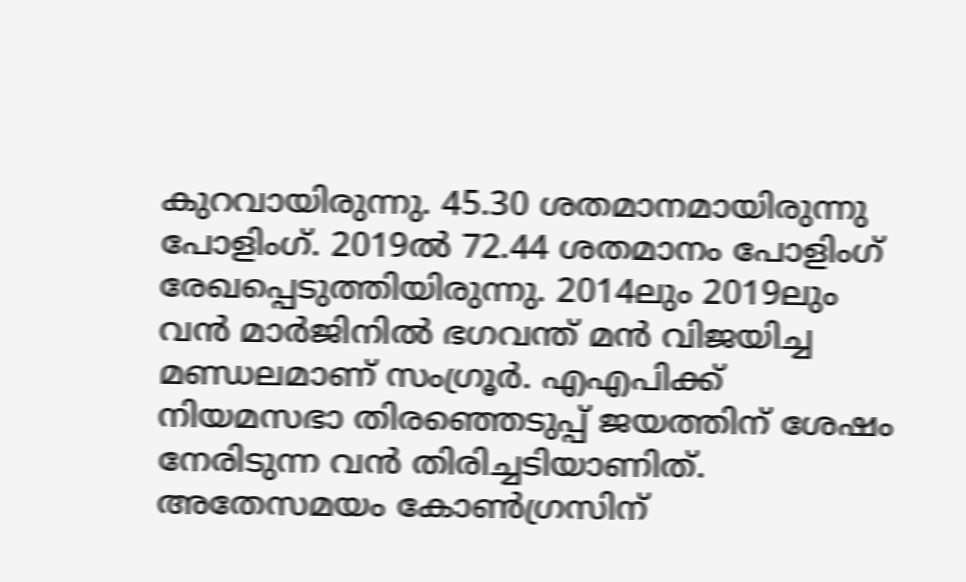കുറവായിരുന്നു. 45.30 ശതമാനമായിരുന്നു പോളിംഗ്. 2019ല്‍ 72.44 ശതമാനം പോളിംഗ് രേഖപ്പെടുത്തിയിരുന്നു. 2014ലും 2019ലും വന്‍ മാര്‍ജിനില്‍ ഭഗവന്ത് മന്‍ വിജയിച്ച മണ്ഡലമാണ് സംഗ്രൂര്‍. എഎപിക്ക് നിയമസഭാ തിരഞ്ഞെടുപ്പ് ജയത്തിന് ശേഷം നേരിടുന്ന വന്‍ തിരിച്ചടിയാണിത്. അതേസമയം കോണ്‍ഗ്രസിന്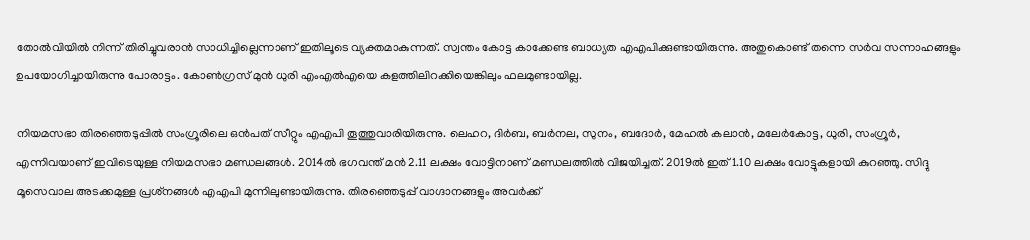തോല്‍വിയില്‍ നിന്ന് തിരിച്ചുവരാന്‍ സാധിച്ചില്ലെന്നാണ് ഇതിലൂടെ വ്യക്തമാകുന്നത്. സ്വന്തം കോട്ട കാക്കേണ്ട ബാധ്യത എഎപിക്കുണ്ടായിരുന്നു. അതുകൊണ്ട് തന്നെ സര്‍വ സന്നാഹങ്ങളും ഉപയോഗിച്ചായിരുന്നു പോരാട്ടം. കോണ്‍ഗ്രസ് മുന്‍ ധുരി എംഎല്‍എയെ കളത്തിലിറക്കിയെങ്കിലും ഫലമുണ്ടായില്ല.

നിയമസഭാ തിരഞ്ഞെടുപ്പില്‍ സംഗ്രൂരിലെ ഒന്‍പത് സീറ്റും എഎപി തൂത്തുവാരിയിരുന്നു. ലെഹറ, ദിര്‍ബ, ബര്‍നല, സുനം, ബദോര്‍, മേഹല്‍ കലാന്‍, മലേര്‍കോട്ട, ധുരി, സംഗ്രൂര്‍, എന്നിവയാണ് ഇവിടെയുള്ള നിയമസഭാ മണ്ഡലങ്ങള്‍. 2014ല്‍ ഭഗവന്ത് മന്‍ 2.11 ലക്ഷം വോട്ടിനാണ് മണ്ഡലത്തില്‍ വിജയിച്ചത്. 2019ല്‍ ഇത് 1.10 ലക്ഷം വോട്ടുകളായി കുറഞ്ഞു. സിദ്ദു മൂസെവാല അടക്കമുള്ള പ്രശ്‌നങ്ങള്‍ എഎപി മുന്നിലുണ്ടായിരുന്നു. തിരഞ്ഞെടുപ്പ് വാഗ്ദാനങ്ങളും അവര്‍ക്ക്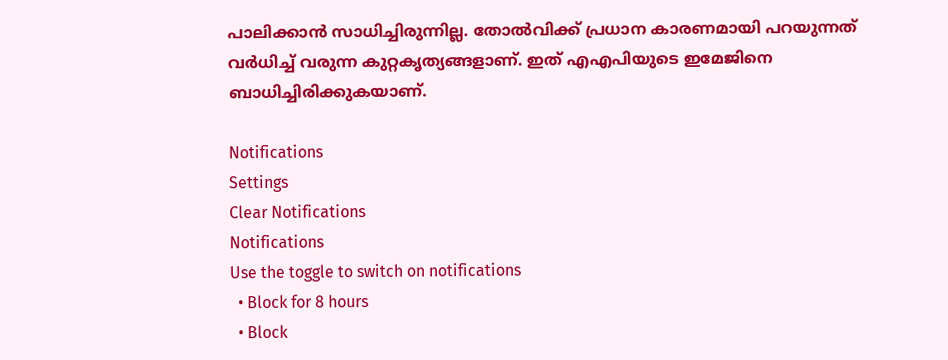പാലിക്കാന്‍ സാധിച്ചിരുന്നില്ല. തോല്‍വിക്ക് പ്രധാന കാരണമായി പറയുന്നത് വര്‍ധിച്ച് വരുന്ന കുറ്റകൃത്യങ്ങളാണ്. ഇത് എഎപിയുടെ ഇമേജിനെ ബാധിച്ചിരിക്കുകയാണ്.

Notifications
Settings
Clear Notifications
Notifications
Use the toggle to switch on notifications
  • Block for 8 hours
  • Block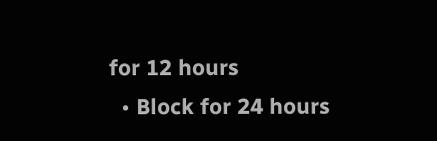for 12 hours
  • Block for 24 hours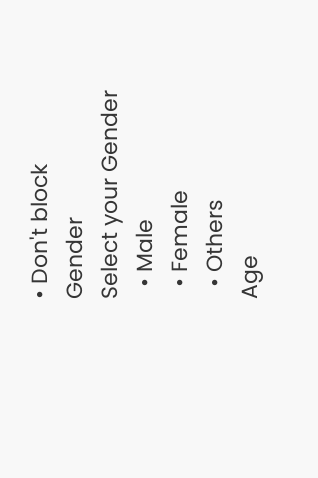• Don't block
Gender
Select your Gender
  • Male
  • Female
  • Others
Age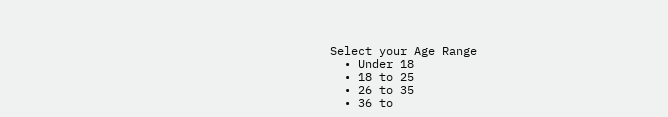Select your Age Range
  • Under 18
  • 18 to 25
  • 26 to 35
  • 36 to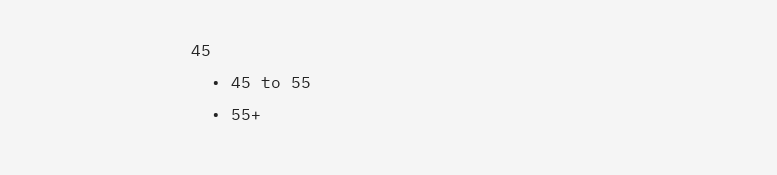45
  • 45 to 55
  • 55+